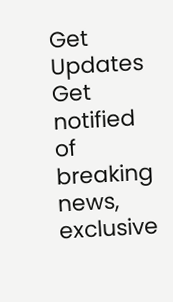Get Updates
Get notified of breaking news, exclusive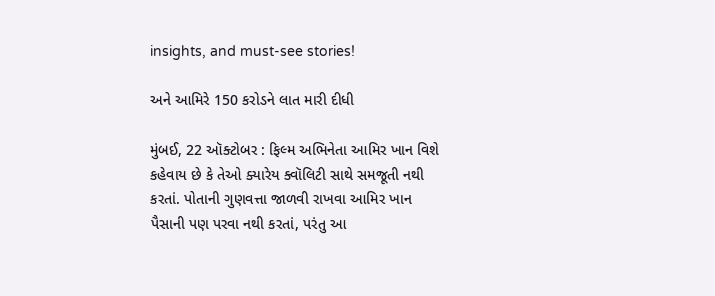insights, and must-see stories!

અને આમિરે 150 કરોડને લાત મારી દીધી

મુંબઈ, 22 ઑક્ટોબર : ફિલ્મ અભિનેતા આમિર ખાન વિશે કહેવાય છે કે તેઓ ક્યારેય ક્વૉલિટી સાથે સમજૂતી નથી કરતાં. પોતાની ગુણવત્તા જાળવી રાખવા આમિર ખાન પૈસાની પણ પરવા નથી કરતાં, પરંતુ આ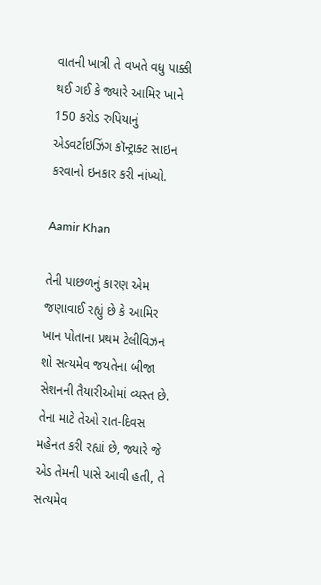વાતની ખાત્રી તે વખતે વધુ પાક્કી થઈ ગઈ કે જ્યારે આમિર ખાને 150 કરોડ રુપિયાનું એડવર્ટાઇઝિંગ કૉન્ટ્રાક્ટ સાઇન કરવાનો ઇનકાર કરી નાંખ્યો.

Aamir Khan

તેની પાછળનું કારણ એમ જણાવાઈ રહ્યું છે કે આમિર ખાન પોતાના પ્રથમ ટેલીવિઝન શો સત્યમેવ જયતેના બીજા સેશનની તૈયારીઓમાં વ્યસ્ત છે. તેના માટે તેઓ રાત-દિવસ મહેનત કરી રહ્યાં છે, જ્યારે જે એડ તેમની પાસે આવી હતી, તે સત્યમેવ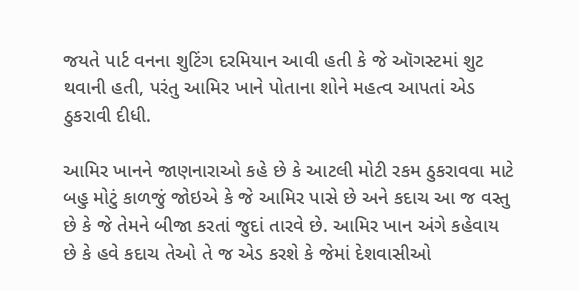જયતે પાર્ટ વનના શુટિંગ દરમિયાન આવી હતી કે જે ઑગસ્ટમાં શુટ થવાની હતી, પરંતુ આમિર ખાને પોતાના શોને મહત્વ આપતાં એડ ઠુકરાવી દીધી.

આમિર ખાનને જાણનારાઓ કહે છે કે આટલી મોટી રકમ ઠુકરાવવા માટે બહુ મોટું કાળજું જોઇએ કે જે આમિર પાસે છે અને કદાચ આ જ વસ્તુ છે કે જે તેમને બીજા કરતાં જુદાં તારવે છે. આમિર ખાન અંગે કહેવાય છે કે હવે કદાચ તેઓ તે જ એડ કરશે કે જેમાં દેશવાસીઓ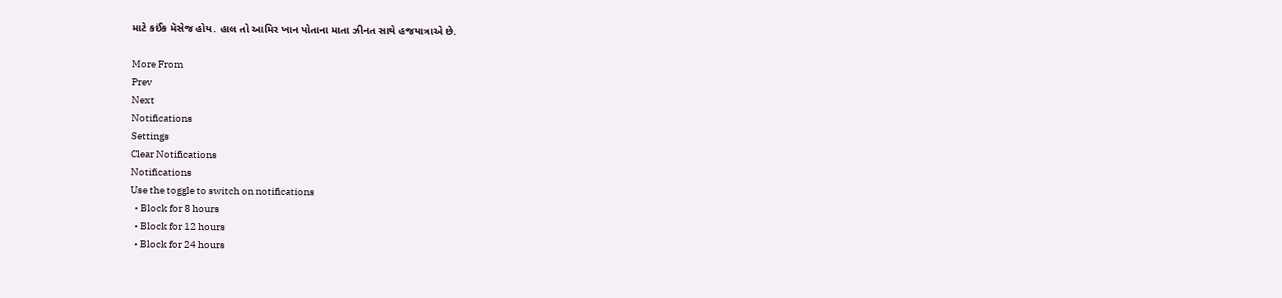માટે કઈંક મૅસેજ હોય. હાલ તો આમિર ખાન પોતાના માતા ઝીનત સાથે હજયાત્રાએ છે.

More From
Prev
Next
Notifications
Settings
Clear Notifications
Notifications
Use the toggle to switch on notifications
  • Block for 8 hours
  • Block for 12 hours
  • Block for 24 hours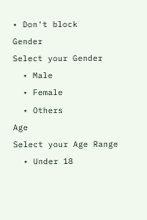• Don't block
Gender
Select your Gender
  • Male
  • Female
  • Others
Age
Select your Age Range
  • Under 18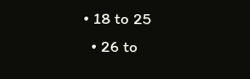• 18 to 25
  • 26 to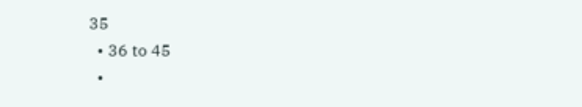35
  • 36 to 45
  •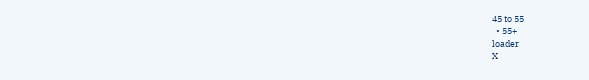45 to 55
  • 55+
loader
X